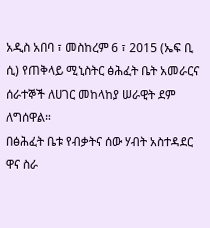አዲስ አበባ ፣ መስከረም 6 ፣ 2015 (ኤፍ ቢ ሲ) የጠቅላይ ሚኒስትር ፅሕፈት ቤት አመራርና ሰራተኞች ለሀገር መከላከያ ሠራዊት ደም ለግሰዋል።
በፅሕፈት ቤቱ የብቃትና ሰው ሃብት አስተዳደር ዋና ስራ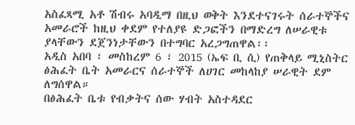አስፈጻሚ አቶ ሽብሩ አባዲማ በዚህ ወቅት እንደተናገሩት ሰራተኞችና አመራሮች ከዚህ ቀደም የተለያዩ ድጋፎችን በማድረግ ለሠራዊቱ ያላቸውን ደጀንነታቸውን በተግባር አረጋግጠዋል፡፡
አዲስ አበባ ፣ መስከረም 6 ፣ 2015 (ኤፍ ቢ ሲ) የጠቅላይ ሚኒስትር ፅሕፈት ቤት አመራርና ሰራተኞች ለሀገር መከላከያ ሠራዊት ደም ለግሰዋል።
በፅሕፈት ቤቱ የብቃትና ሰው ሃብት አስተዳደር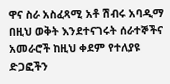ዋና ስራ አስፈጻሚ አቶ ሽብሩ አባዲማ በዚህ ወቅት እንደተናገሩት ሰራተኞችና አመራሮች ከዚህ ቀደም የተለያዩ ድጋፎችን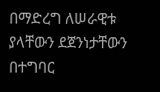በማድረግ ለሠራዊቱ ያላቸውን ደጀንነታቸውን በተግባር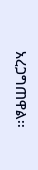አረጋግጠዋል፡፡